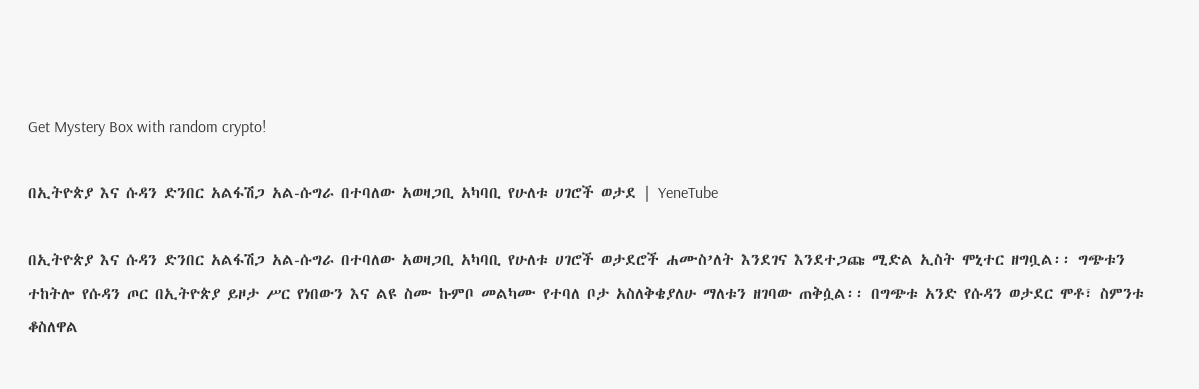Get Mystery Box with random crypto!

በኢትዮጵያ እና ሱዳን ድንበር አልፋሽጋ አል-ሱግራ በተባለው አወዛጋቢ አካባቢ የሁለቱ ሀገሮች ወታደ | YeneTube

በኢትዮጵያ እና ሱዳን ድንበር አልፋሽጋ አል-ሱግራ በተባለው አወዛጋቢ አካባቢ የሁለቱ ሀገሮች ወታደሮች ሐሙስ’ለት እንደገና እንደተጋጩ ሚድል ኢስት ሞኒተር ዘግቧል፡፡ ግጭቱን ተከትሎ የሱዳን ጦር በኢትዮጵያ ይዞታ ሥር የነበውን እና ልዩ ስሙ ኩምቦ መልካሙ የተባለ ቦታ አስለቅቄያለሁ ማለቱን ዘገባው ጠቅሷል፡፡ በግጭቱ አንድ የሱዳን ወታደር ሞቶ፣ ስምንቱ ቆስለዋል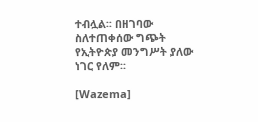ተብሏል፡፡ በዘገባው ስለተጠቀሰው ግጭት የኢትዮጵያ መንግሥት ያለው ነገር የለም፡፡

[Wazema]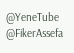@YeneTube @FikerAssefa